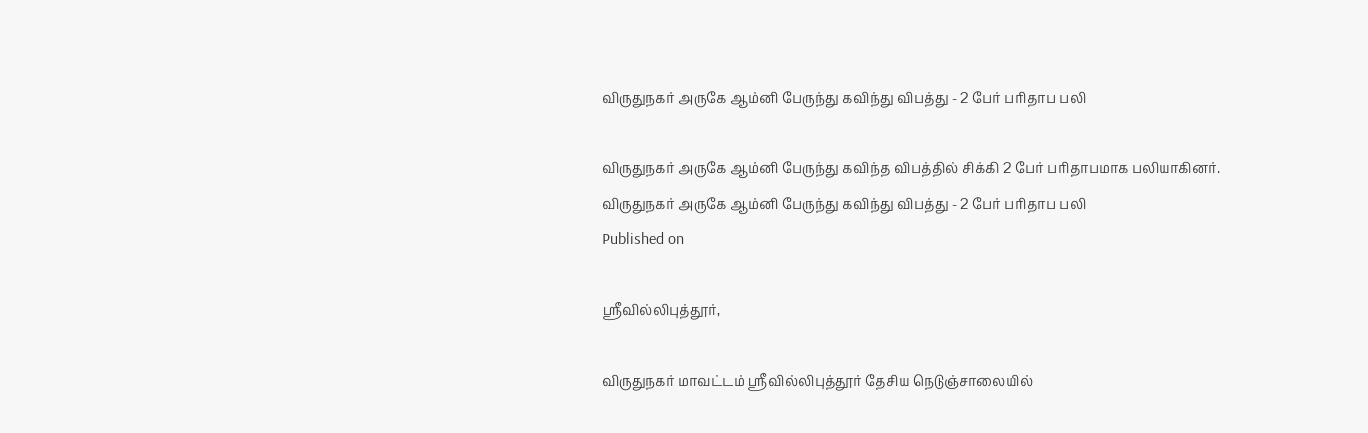விருதுநகர் அருகே ஆம்னி பேருந்து கவிந்து விபத்து - 2 பேர் பரிதாப பலி

விருதுநகர் அருகே ஆம்னி பேருந்து கவிந்த விபத்தில் சிக்கி 2 பேர் பரிதாபமாக பலியாகினர்.
விருதுநகர் அருகே ஆம்னி பேருந்து கவிந்து விபத்து - 2 பேர் பரிதாப பலி
Published on

ஸ்ரீவில்லிபுத்தூர்,

விருதுநகர் மாவட்டம் ஸ்ரீவில்லிபுத்தூர் தேசிய நெடுஞ்சாலையில்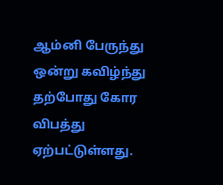ஆம்னி பேருந்து ஒன்று கவிழ்ந்து தற்போது கோர விபத்து ஏற்பட்டுள்ளது.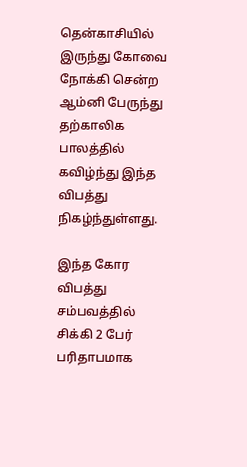தென்காசியில் இருந்து கோவை நோக்கி சென்ற ஆம்னி பேருந்து தற்காலிக பாலத்தில் கவிழ்ந்து இந்த விபத்து நிகழ்ந்துள்ளது.

இந்த கோர விபத்து சம்பவத்தில் சிக்கி 2 பேர் பரிதாபமாக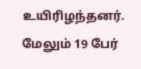உயிரிழந்தனர். மேலும் 19 பேர்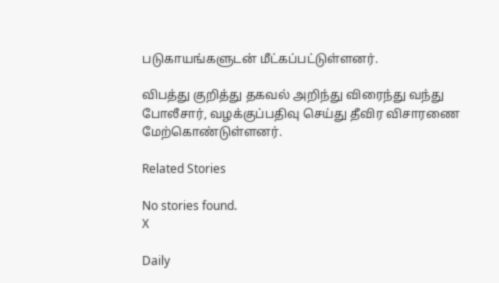படுகாயங்களுடன் மீட்கப்பட்டுள்ளனர்.

விபத்து குறித்து தகவல் அறிந்து விரைந்து வந்து போலீசார், வழக்குப்பதிவு செய்து தீவிர விசாரணை மேற்கொண்டுள்ளனர்.

Related Stories

No stories found.
X

Daily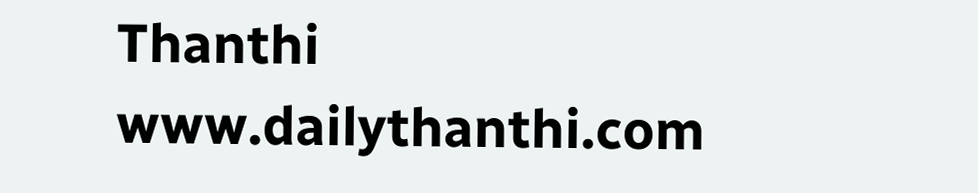Thanthi
www.dailythanthi.com